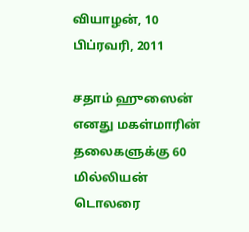வியாழன், 10 பிப்ரவரி, 2011

சதாம் ஹுஸைன் எனது மகள்மாரின் தலைகளுக்கு 60 மில்லியன் டொலரை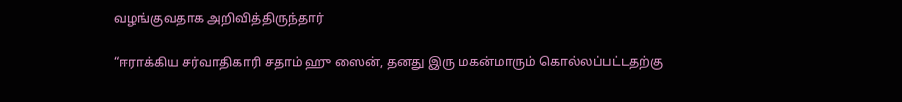வழங்குவதாக அறிவித்திருந்தார்

“ஈராக்கிய சர்வாதிகாரி சதாம் ஹு ஸைன், தனது இரு மகன்மாரும் கொல்லப்பட்டதற்கு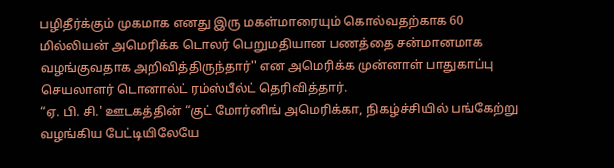பழிதீர்க்கும் முகமாக எனது இரு மகள்மாரையும் கொல்வதற்காக 60 மில்லியன் அமெரிக்க டொலர் பெறுமதியான பணத்தை சன்மானமாக வழங்குவதாக அறிவித்திருந்தார்'' என அமெரிக்க முன்னாள் பாதுகாப்பு செயலாளர் டொனால்ட் ரம்ஸ்பீல்ட் தெரிவித்தார்.
“ஏ. பி. சி.' ஊடகத்தின் “குட் மோர்னிங் அமெரிக்கா, நிகழ்ச்சியில் பங்கேற்று வழங்கிய பேட்டியிலேயே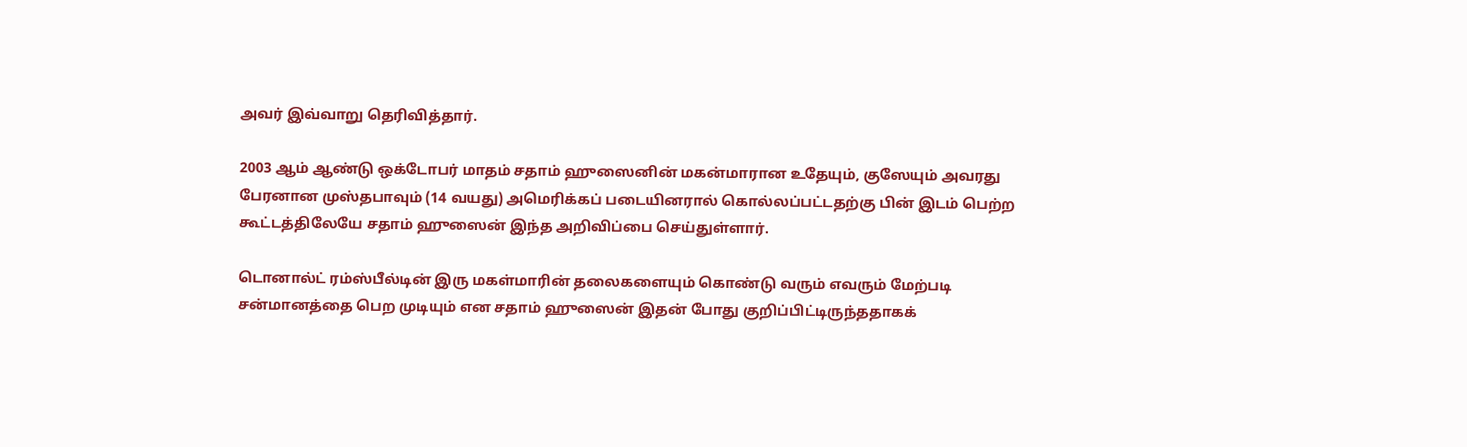அவர் இவ்வாறு தெரிவித்தார்.

2003 ஆம் ஆண்டு ஒக்டோபர் மாதம் சதாம் ஹுஸைனின் மகன்மாரான உதேயும், குஸேயும் அவரது பேரனான முஸ்தபாவும் (14 வயது) அமெரிக்கப் படையினரால் கொல்லப்பட்டதற்கு பின் இடம் பெற்ற கூட்டத்திலேயே சதாம் ஹுஸைன் இந்த அறிவிப்பை செய்துள்ளார்.

டொனால்ட் ரம்ஸ்பீல்டின் இரு மகள்மாரின் தலைகளையும் கொண்டு வரும் எவரும் மேற்படி சன்மானத்தை பெற முடியும் என சதாம் ஹுஸைன் இதன் போது குறிப்பிட்டிருந்ததாகக்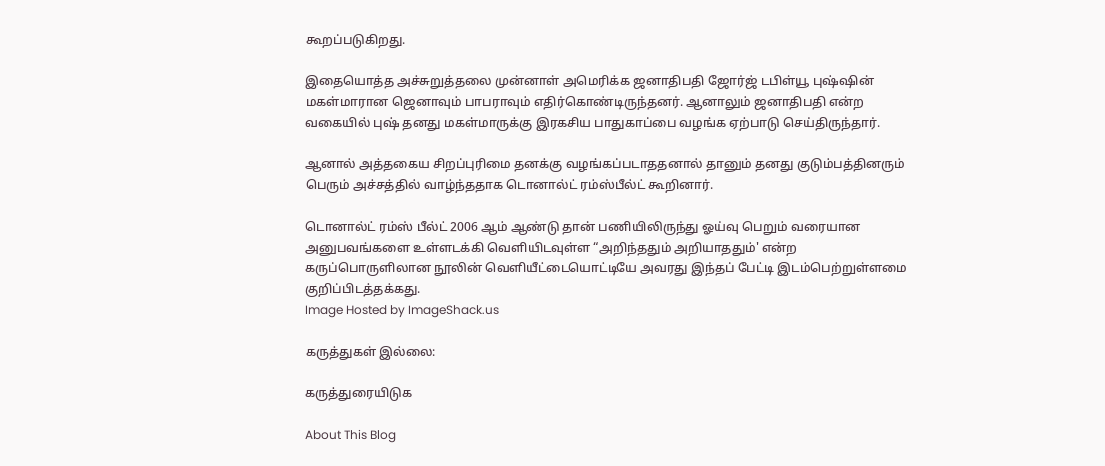கூறப்படுகிறது.

இதையொத்த அச்சுறுத்தலை முன்னாள் அமெரிக்க ஜனாதிபதி ஜோர்ஜ் டபிள்யூ புஷ்ஷின் மகள்மாரான ஜெனாவும் பாபராவும் எதிர்கொண்டிருந்தனர். ஆனாலும் ஜனாதிபதி என்ற வகையில் புஷ் தனது மகள்மாருக்கு இரகசிய பாதுகாப்பை வழங்க ஏற்பாடு செய்திருந்தார்.

ஆனால் அத்தகைய சிறப்புரிமை தனக்கு வழங்கப்படாததனால் தானும் தனது குடும்பத்தினரும் பெரும் அச்சத்தில் வாழ்ந்ததாக டொனால்ட் ரம்ஸ்பீல்ட் கூறினார்.

டொனால்ட் ரம்ஸ் பீல்ட் 2006 ஆம் ஆண்டு தான் பணியிலிருந்து ஓய்வு பெறும் வரையான அனுபவங்களை உள்ளடக்கி வெளியிடவுள்ள “அறிந்ததும் அறியாததும்' என்ற கருப்பொருளிலான நூலின் வெளியீட்டையொட்டியே அவரது இந்தப் பேட்டி இடம்பெற்றுள்ளமை குறிப்பிடத்தக்கது.
Image Hosted by ImageShack.us

கருத்துகள் இல்லை:

கருத்துரையிடுக

About This Blog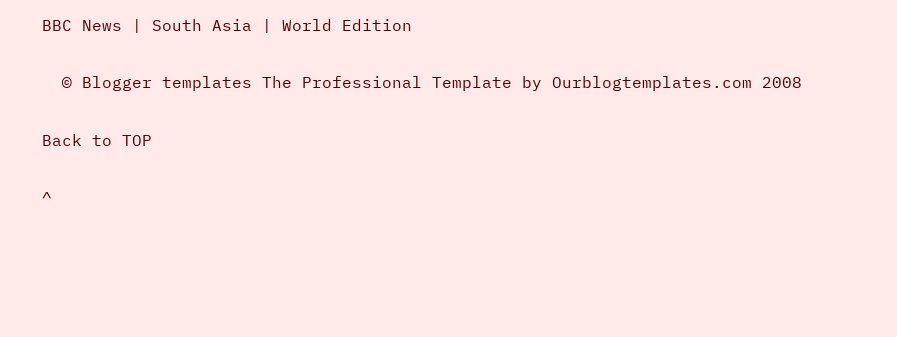BBC News | South Asia | World Edition

  © Blogger templates The Professional Template by Ourblogtemplates.com 2008

Back to TOP

^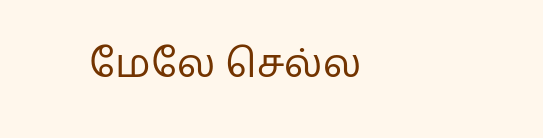மேலே செல்ல